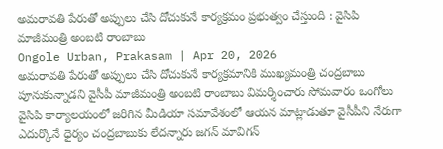అమరావతి పేరుతో అప్పులు చేసి దోచుకునే కార్యక్రమం ప్రభుత్వం చేస్తుంది : వైసిపి మాజీమంత్రి అంబటి రాంబాబు
Ongole Urban, Prakasam | Apr 20, 2026
అమరావతి పేరుతో అప్పులు చేసి దోచుకునే కార్యక్రమానికి ముఖ్యమంత్రి చంద్రబాబు పూనుకున్నాడని వైసీపీ మాజీమంత్రి అంబటి రాంబాబు విమర్శించారు సోమవారం ఒంగోలు వైసిపి కార్యాలయంలో జరిగిన మీడియా సమావేశంలో ఆయన మాట్లాడుతూ వైసీపీని నేరుగా ఎదుర్కొనే ధైర్యం చంద్రబాబుకు లేదన్నారు జగన్ మావిగన్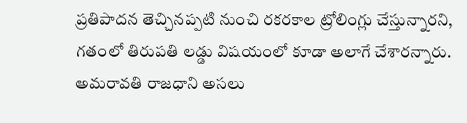ప్రతిపాదన తెచ్చినప్పటి నుంచి రకరకాల ట్రోలింగ్లు చేస్తున్నారని, గతంలో తిరుపతి లడ్డు విషయంలో కూడా అలాగే చేశారన్నారు. అమరావతి రాజధాని అసలు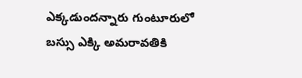ఎక్కడుందన్నారు గుంటూరులో బస్సు ఎక్కి అమరావతికి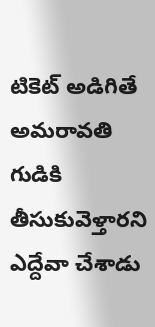టికెట్ అడిగితే అమరావతి గుడికి తీసుకువెళ్తారని ఎద్దేవా చేశాడు